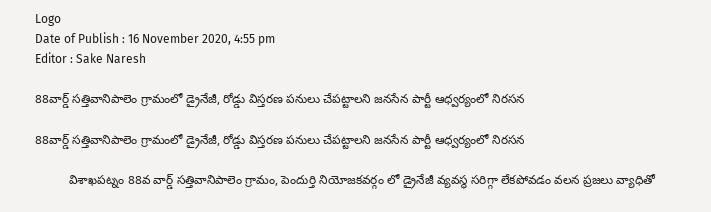Logo
Date of Publish : 16 November 2020, 4:55 pm
Editor : Sake Naresh

88వార్డ్ సత్తివానిపాలెం గ్రామంలో డ్రైనేజీ, రోడ్డు విస్తరణ పనులు చేపట్టాలని జనసేన పార్టీ ఆధ్వర్యంలో నిరసన

88వార్డ్ సత్తివానిపాలెం గ్రామంలో డ్రైనేజీ, రోడ్డు విస్తరణ పనులు చేపట్టాలని జనసేన పార్టీ ఆధ్వర్యంలో నిరసన

          విశాఖపట్నం 88వ వార్డ్ సత్తివానిపాలెం గ్రామం, పెందుర్తి నియోజకవర్గం లో డ్రైనేజీ వ్యవస్థ సరిగ్గా లేకపోవడం వలన ప్రజలు వ్యాధితో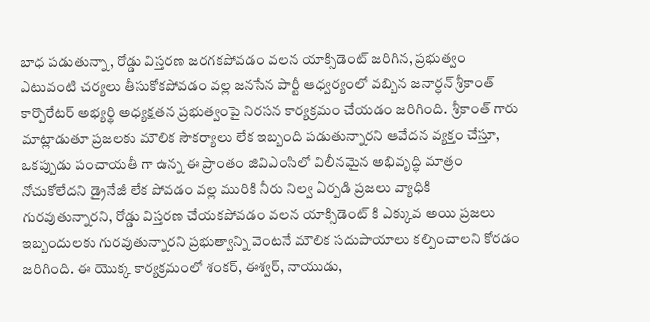బాధ పడుతున్నా, రోడ్డు విస్తరణ జరగకపోవడం వలన యాక్సిడెంట్ జరిగిన, ప్రభుత్వం ఎటువంటి చర్యలు తీసుకోకపోవడం వల్ల జనసేన పార్టీ ఆధ్వర్యంలో వబ్బిన జనార్ధన్ శ్రీకాంత్ కార్పొరేటర్ అభ్యర్థి అధ్యక్షతన ప్రభుత్వంపై నిరసన కార్యక్రమం చేయడం జరిగింది.  శ్రీకాంత్ గారు మాట్లాడుతూ ప్రజలకు మౌలిక సౌకర్యాలు లేక ఇబ్బంది పడుతున్నారని ఆవేదన వ్యక్తం చేస్తూ, ఒకప్పుడు పంచాయతీ గా ఉన్న ఈ ప్రాంతం జివిఎంసిలో విలీనమైన అభివృద్ధి మాత్రం నోచుకోలేదని డ్రైనేజీ లేక పోవడం వల్ల మురికి నీరు నిల్వ ఏర్పడి ప్రజలు వ్యాధికి గురవుతున్నారని, రోడ్డు విస్తరణ చేయకపోవడం వలన యాక్సిడెంట్ కి ఎక్కువ అయి ప్రజలు ఇబ్బందులకు గురవుతున్నారని ప్రభుత్వాన్ని వెంటనే మౌలిక సదుపాయాలు కల్పించాలని కోరడం జరిగింది. ఈ యొక్క కార్యక్రమంలో శంకర్, ఈశ్వర్, నాయుడు,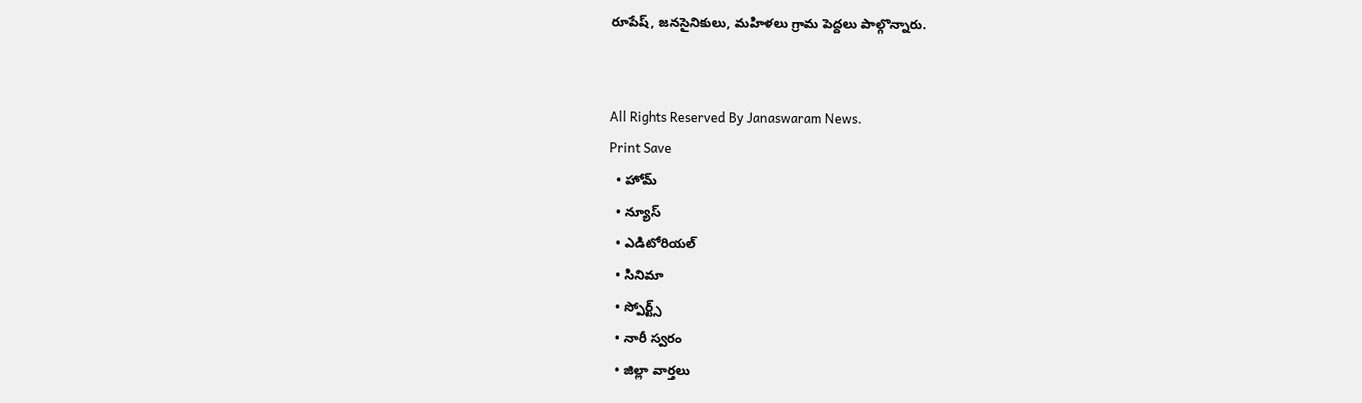రూపేష్, జనసైనికులు, మహిళలు గ్రామ పెద్దలు పాల్గొన్నారు.


All Rights Reserved By Janaswaram News.
Print Save
  • హోమ్
  • న్యూస్
  • ఎడిటోరియల్
  • సినిమా
  • స్పోర్ట్స్
  • నారీ స్వరం
  • జిల్లా వార్తలు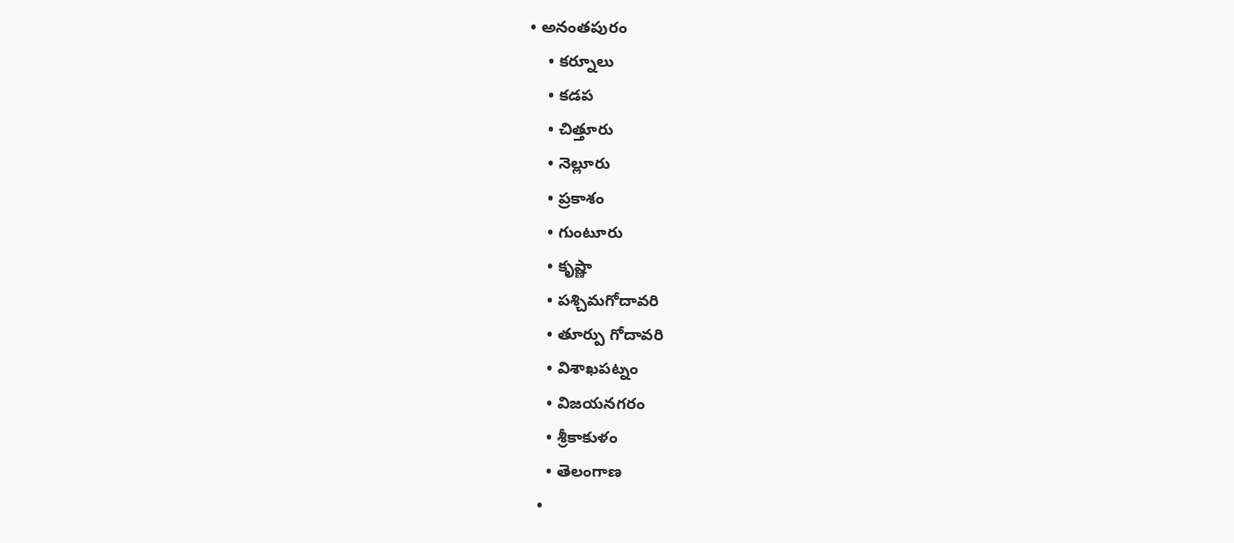• అనంతపురం
    • కర్నూలు
    • కడప
    • చిత్తూరు
    • నెల్లూరు
    • ప్రకాశం
    • గుంటూరు
    • కృష్ణా
    • పశ్చిమగోదావరి
    • తూర్పు గోదావరి
    • విశాఖపట్నం
    • విజయనగరం
    • శ్రీకాకుళం
    • తెలంగాణ
  •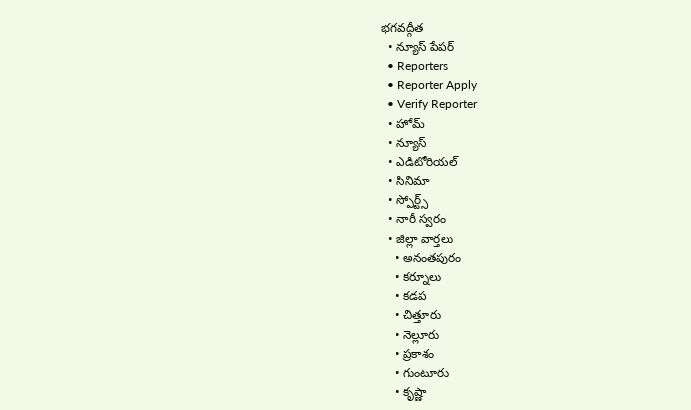భగవద్గీత
  • న్యూస్ పేపర్
  • Reporters
  • Reporter Apply
  • Verify Reporter
  • హోమ్
  • న్యూస్
  • ఎడిటోరియల్
  • సినిమా
  • స్పోర్ట్స్
  • నారీ స్వరం
  • జిల్లా వార్తలు
    • అనంతపురం
    • కర్నూలు
    • కడప
    • చిత్తూరు
    • నెల్లూరు
    • ప్రకాశం
    • గుంటూరు
    • కృష్ణా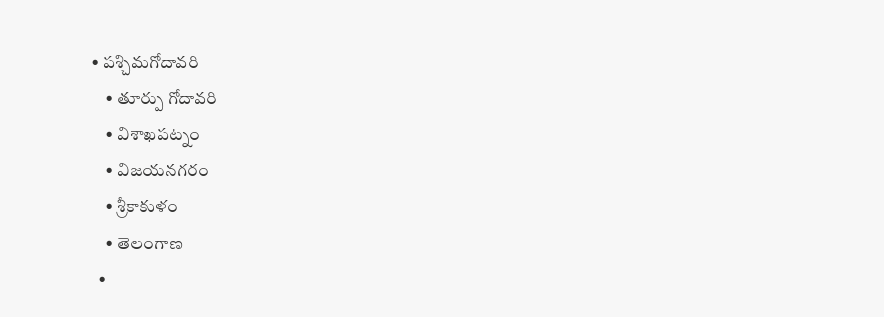• పశ్చిమగోదావరి
    • తూర్పు గోదావరి
    • విశాఖపట్నం
    • విజయనగరం
    • శ్రీకాకుళం
    • తెలంగాణ
  •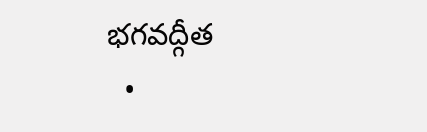భగవద్గీత
  •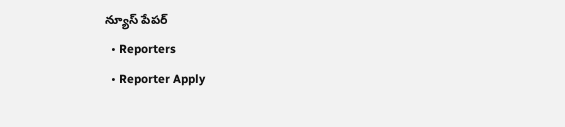న్యూస్ పేపర్
  • Reporters
  • Reporter Apply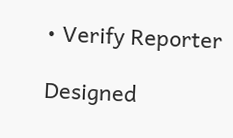• Verify Reporter

Designed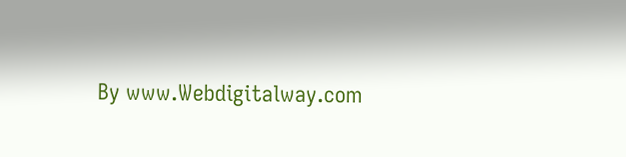By www.Webdigitalway.com